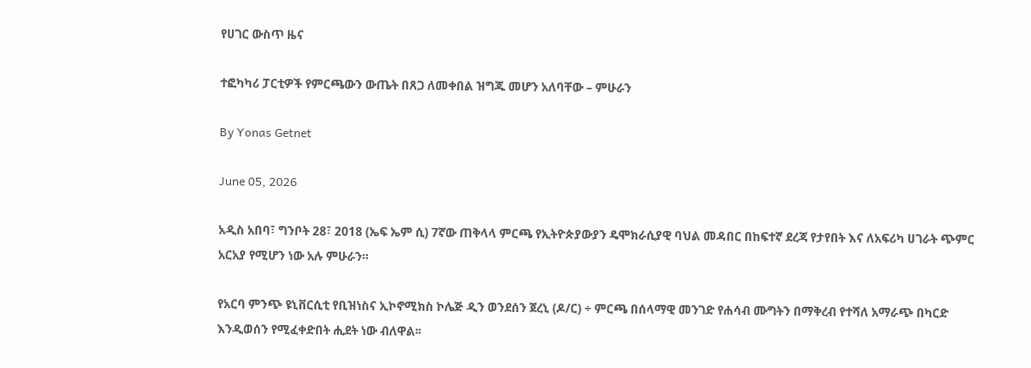የሀገር ውስጥ ዜና

ተፎካካሪ ፓርቲዎች የምርጫውን ውጤት በጸጋ ለመቀበል ዝግጁ መሆን አለባቸው – ምሁራን

By Yonas Getnet

June 05, 2026

አዲስ አበባ፣ ግንቦት 28፣ 2018 (ኤፍ ኤም ሲ) 7ኛው ጠቅላላ ምርጫ የኢትዮጵያውያን ዴሞክራሲያዊ ባህል መዳበር በከፍተኛ ደረጃ የታየበት እና ለአፍሪካ ሀገራት ጭምር አርአያ የሚሆን ነው አሉ ምሁራን።

የአርባ ምንጭ ዩኒቨርሲቲ የቢዝነስና ኢኮኖሚክስ ኮሌጅ ዲን ወንደሰን ጀረኒ (ዶ/ር) ÷ ምርጫ በሰላማዊ መንገድ የሐሳብ ሙግትን በማቅረብ የተሻለ አማራጭ በካርድ እንዲወሰን የሚፈቀድበት ሒደት ነው ብለዋል፡፡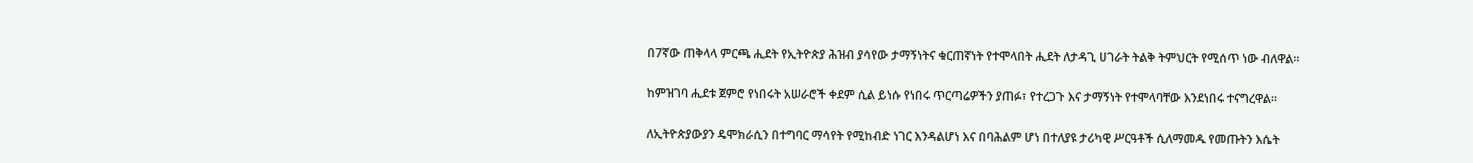በ7ኛው ጠቅላላ ምርጫ ሒደት የኢትዮጵያ ሕዝብ ያሳየው ታማኝነትና ቁርጠኛነት የተሞላበት ሒደት ለታዳጊ ሀገራት ትልቅ ትምህርት የሚሰጥ ነው ብለዋል።

ከምዝገባ ሒደቱ ጀምሮ የነበሩት አሠራሮች ቀደም ሲል ይነሱ የነበሩ ጥርጣሬዎችን ያጠፉ፣ የተረጋጉ እና ታማኝነት የተሞላባቸው እንደነበሩ ተናግረዋል።

ለኢትዮጵያውያን ዴሞክራሲን በተግባር ማሳየት የሚከብድ ነገር እንዳልሆነ እና በባሕልም ሆነ በተለያዩ ታሪካዊ ሥርዓቶች ሲለማመዱ የመጡትን እሴት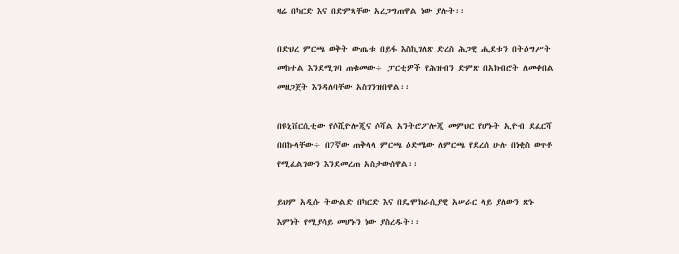ዛሬ በካርድ እና በድምጻቸው አረጋግጠዋል ነው ያሉት፡፡

በድህረ ምርጫ ወቅት ውጤቱ በይፋ እስኪገለጽ ድረስ ሕጋዊ ሒደቱን በትዕግሥት መከተል እንደሚገባ ጠቁመው÷ ፓርቲዎች የሕዝብን ድምጽ በአክብሮት ለመቀበል መዘጋጀት እንዳለባቸው አስገንዝበዋል፡፡

በዩኒቨርሲቲው የሶሺዮሎጂና ሶሻል አንትሮፖሎጂ መምህር የሆኑት ኢዮብ ደፈርሻ በበኩላቸው÷ በ7ኛው ጠቅላላ ምርጫ ዕድሜው ለምርጫ የደረሰ ሁሉ በነቂስ ወጥቶ የሚፈልገውን እንደመረጠ አስታውሰዋል፡፡

ይህም አዲሱ ትውልድ በካርድ እና በዴሞክራሲያዊ አሠራር ላይ ያለውን ጽኑ እምነት የሚያሳይ መሆኑን ነው ያስረዱት፡፡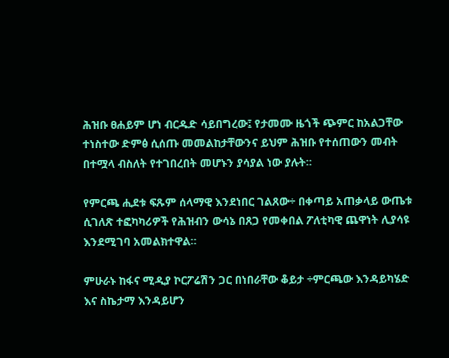ሕዝቡ ፀሐይም ሆነ ብርዱድ ሳይበግረው፤ የታመሙ ዜጎች ጭምር ከአልጋቸው ተነስተው ድምፅ ሲሰጡ መመልከታቸውንና ይህም ሕዝቡ የተሰጠውን መብት በተሟላ ብስለት የተገበረበት መሆኑን ያሳያል ነው ያሉት።

የምርጫ ሒደቱ ፍጹም ሰላማዊ እንደነበር ገልጸው÷ በቀጣይ አጠቃላይ ውጤቱ ሲገለጽ ተፎካካሪዎች የሕዝብን ውሳኔ በጸጋ የመቀበል ፖለቲካዊ ጨዋነት ሊያሳዩ እንደሚገባ አመልክተዋል።

ምሁራኑ ከፋና ሚዲያ ኮርፖሬሽን ጋር በነበራቸው ቆይታ ÷ምርጫው እንዳይካሄድ እና ስኬታማ እንዳይሆን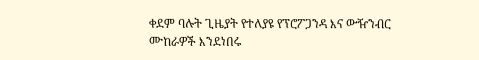ቀደም ባሉት ጊዜያት የተለያዩ የፕሮፖጋንዳ እና ውዥንብር ሙከራዎች እንደነበሩ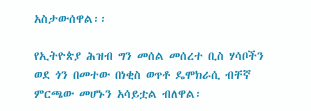አስታውሰዋል፡፡

የኢትዮጵያ ሕዝብ ግን መሰል መሰረተ ቢስ ሃሳቦችን ወደ ጎን በመተው በነቂስ ወጥቶ ዴሞክራሲ ብቸኛ ምርጫው መሆኑን አሳይቷል ብለዋል፡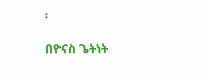፡

በዮናስ ጌትነት